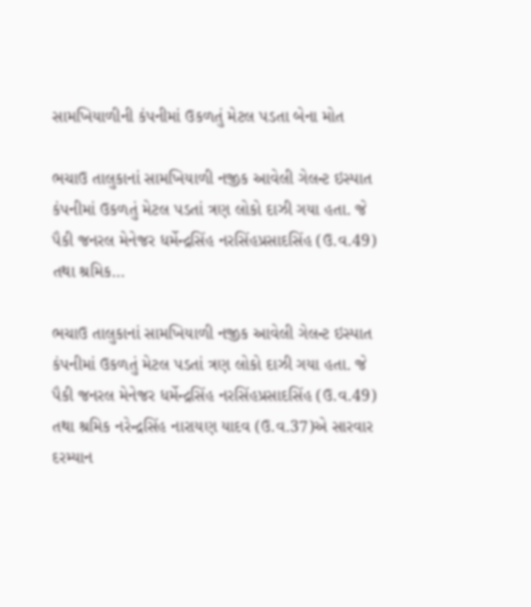સામખિયાળીની કંપનીમાં ઉકળતું મેટલ પડતા બેના મોત

ભચાઉ તાલુકાનાં સામખિયાળી નજીક આવેલી ગેલન્ટ ઇસ્પાત કંપનીમાં ઉકળતું મેટલ પડતાં ત્રણ લોકો દાઝી ગયા હતા. જે પૈકી જનરલ મેનેજર ધર્મેન્દ્રસિંહ નરસિંહપ્રસાદસિંહ (ઉ.વ.49) તથા શ્રમિક…

ભચાઉ તાલુકાનાં સામખિયાળી નજીક આવેલી ગેલન્ટ ઇસ્પાત કંપનીમાં ઉકળતું મેટલ પડતાં ત્રણ લોકો દાઝી ગયા હતા. જે પૈકી જનરલ મેનેજર ધર્મેન્દ્રસિંહ નરસિંહપ્રસાદસિંહ (ઉ.વ.49) તથા શ્રમિક નરેન્દ્રસિંહ નારાયણ યાદવ (ઉ.વ.37)એ સારવાર દરમ્યાન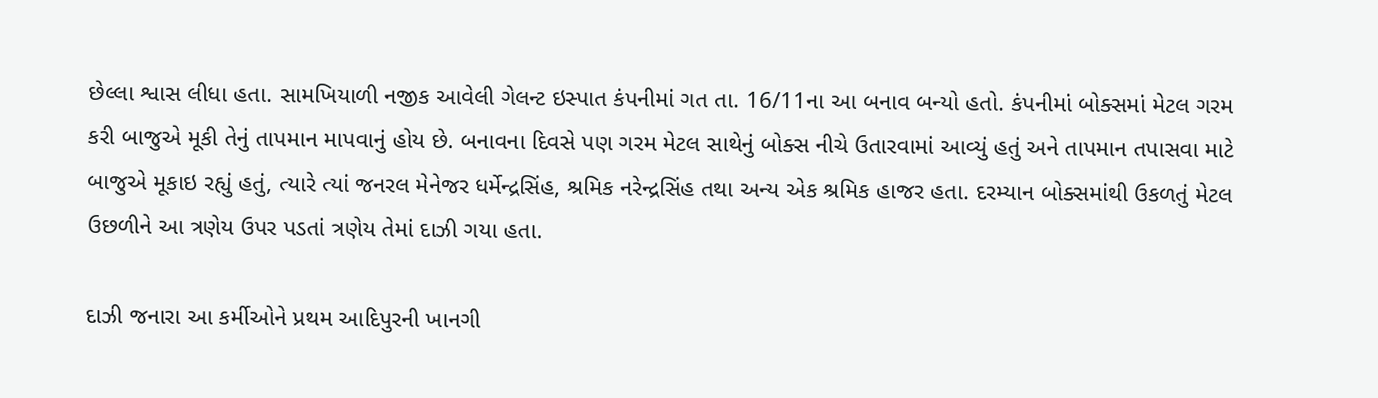છેલ્લા શ્વાસ લીધા હતા. સામખિયાળી નજીક આવેલી ગેલન્ટ ઇસ્પાત કંપનીમાં ગત તા. 16/11ના આ બનાવ બન્યો હતો. કંપનીમાં બોક્સમાં મેટલ ગરમ કરી બાજુએ મૂકી તેનું તાપમાન માપવાનું હોય છે. બનાવના દિવસે પણ ગરમ મેટલ સાથેનું બોક્સ નીચે ઉતારવામાં આવ્યું હતું અને તાપમાન તપાસવા માટે બાજુએ મૂકાઇ રહ્યું હતું, ત્યારે ત્યાં જનરલ મેનેજર ધર્મેન્દ્રસિંહ, શ્રમિક નરેન્દ્રસિંહ તથા અન્ય એક શ્રમિક હાજર હતા. દરમ્યાન બોક્સમાંથી ઉકળતું મેટલ ઉછળીને આ ત્રણેય ઉપર પડતાં ત્રણેય તેમાં દાઝી ગયા હતા.

દાઝી જનારા આ કર્મીઓને પ્રથમ આદિપુરની ખાનગી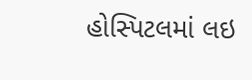હોસ્પિટલમાં લઇ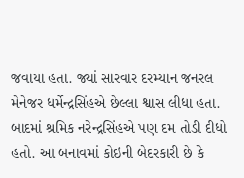જવાયા હતા. જ્યાં સારવાર દરમ્યાન જનરલ મેનેજર ધર્મેન્દ્રસિંહએ છેલ્લા શ્વાસ લીધા હતા. બાદમાં શ્રમિક નરેન્દ્રસિંહએ પણ દમ તોડી દીધો હતો. આ બનાવમાં કોઇની બેદરકારી છે કે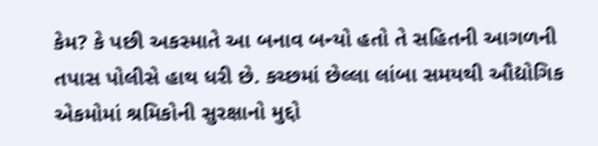કેમ? કે પછી અકસ્માતે આ બનાવ બન્યો હતો તે સહિતની આગળની તપાસ પોલીસે હાથ ધરી છે. કચ્છમાં છેલ્લા લાંબા સમયથી ઔદ્યોગિક એકમોમાં શ્રમિકોની સુરક્ષાનો મુદ્દો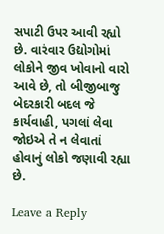સપાટી ઉપર આવી રહ્યો છે. વારંવાર ઉદ્યોગોમાં લોકોને જીવ ખોવાનો વારો આવે છે, તો બીજીબાજુ બેદરકારી બદલ જે કાર્યવાહી, પગલાં લેવા જોઇએ તે ન લેવાતાં હોવાનું લોકો જણાવી રહ્યા છે.

Leave a Reply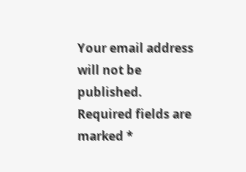Your email address will not be published. Required fields are marked *